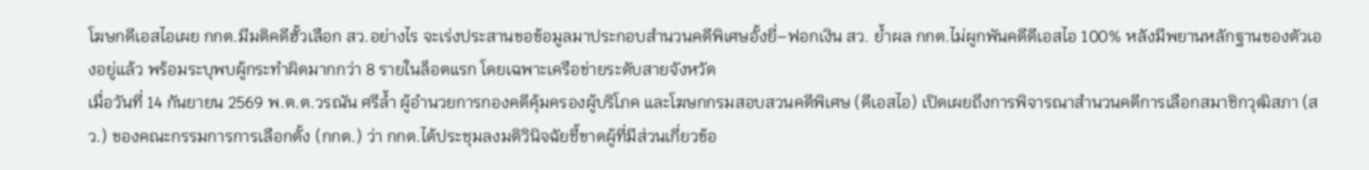โฆษกดีเอสไอเผย กกต.มีมติคดีฮั้วเลือก สว.อย่างไร จะเร่งประสานขอข้อมูลมาประกอบสำนวนคดีพิเศษอั้งยี่–ฟอกเงิน สว. ย้ำผล กกต.ไม่ผูกพันคดีดีเอสไอ 100% หลังมีพยานหลักฐานของตัวเองอยู่แล้ว พร้อมระบุพบผู้กระทำผิดมากกว่า 8 รายในล็อตแรก โดยเฉพาะเครือข่ายระดับสายจังหวัด
เมื่อวันที่ 14 กันยายน 2569 พ.ต.ต.วรณัน ศรีล้ำ ผู้อำนวยการกองคดีคุ้มครองผู้บริโภค และโฆษกกรมสอบสวนคดีพิเศษ (ดีเอสไอ) เปิดเผยถึงการพิจารณาสำนวนคดีการเลือกสมาชิกวุฒิสภา (สว.) ของคณะกรรมการการเลือกตั้ง (กกต.) ว่า กกต.ได้ประชุมลงมติวินิจฉัยชี้ขาดผู้ที่มีส่วนเกี่ยวข้อ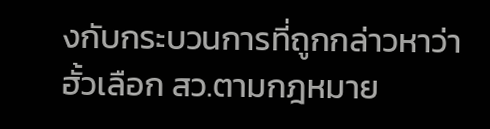งกับกระบวนการที่ถูกกล่าวหาว่าฮั้วเลือก สว.ตามกฎหมาย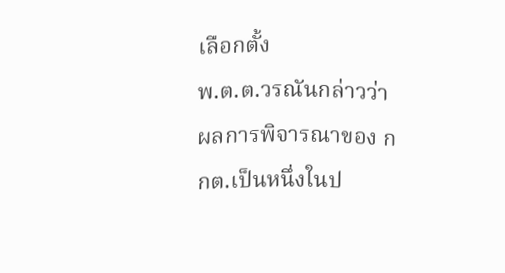เลือกตั้ง
พ.ต.ต.วรณันกล่าวว่า ผลการพิจารณาของ กกต.เป็นหนึ่งในป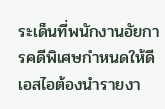ระเด็นที่พนักงานอัยการคดีพิเศษกำหนดให้ดีเอสไอต้องนำรายงา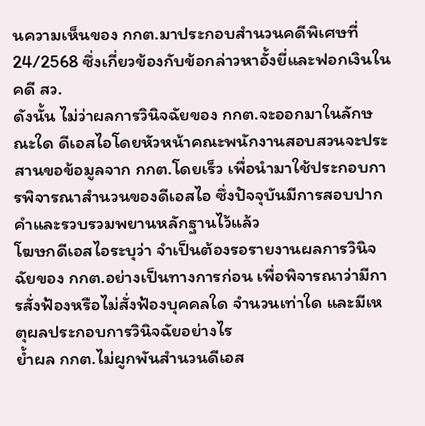นความเห็นของ กกต.มาประกอบสำนวนคดีพิเศษที่ 24/2568 ซึ่งเกี่ยวข้องกับข้อกล่าวหาอั้งยี่และฟอกเงินในคดี สว.
ดังนั้น ไม่ว่าผลการวินิจฉัยของ กกต.จะออกมาในลักษณะใด ดีเอสไอโดยหัวหน้าคณะพนักงานสอบสวนจะประสานขอข้อมูลจาก กกต.โดยเร็ว เพื่อนำมาใช้ประกอบการพิจารณาสำนวนของดีเอสไอ ซึ่งปัจจุบันมีการสอบปากคำและรวบรวมพยานหลักฐานไว้แล้ว
โฆษกดีเอสไอระบุว่า จำเป็นต้องรอรายงานผลการวินิจฉัยของ กกต.อย่างเป็นทางการก่อน เพื่อพิจารณาว่ามีการสั่งฟ้องหรือไม่สั่งฟ้องบุคคลใด จำนวนเท่าใด และมีเหตุผลประกอบการวินิจฉัยอย่างไร
ย้ำผล กกต.ไม่ผูกพันสำนวนดีเอส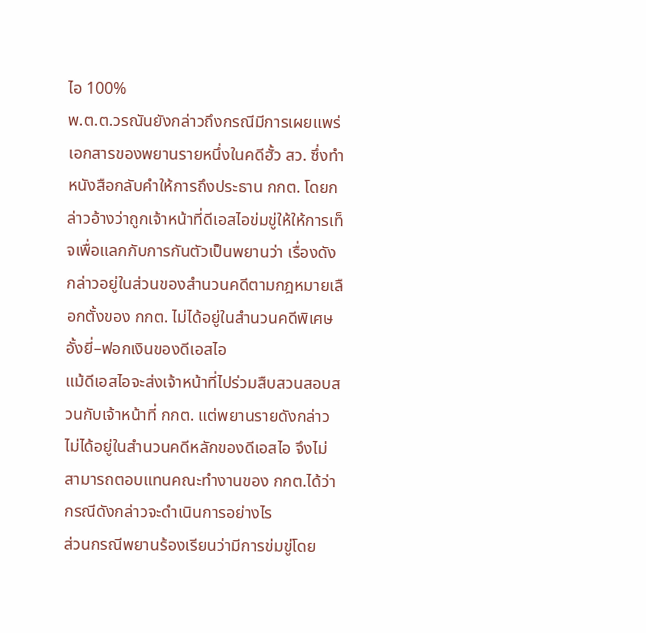ไอ 100%
พ.ต.ต.วรณันยังกล่าวถึงกรณีมีการเผยแพร่เอกสารของพยานรายหนึ่งในคดีฮั้ว สว. ซึ่งทำหนังสือกลับคำให้การถึงประธาน กกต. โดยกล่าวอ้างว่าถูกเจ้าหน้าที่ดีเอสไอข่มขู่ให้ให้การเท็จเพื่อแลกกับการกันตัวเป็นพยานว่า เรื่องดังกล่าวอยู่ในส่วนของสำนวนคดีตามกฎหมายเลือกตั้งของ กกต. ไม่ได้อยู่ในสำนวนคดีพิเศษอั้งยี่–ฟอกเงินของดีเอสไอ
แม้ดีเอสไอจะส่งเจ้าหน้าที่ไปร่วมสืบสวนสอบสวนกับเจ้าหน้าที่ กกต. แต่พยานรายดังกล่าวไม่ได้อยู่ในสำนวนคดีหลักของดีเอสไอ จึงไม่สามารถตอบแทนคณะทำงานของ กกต.ได้ว่ากรณีดังกล่าวจะดำเนินการอย่างไร
ส่วนกรณีพยานร้องเรียนว่ามีการข่มขู่โดย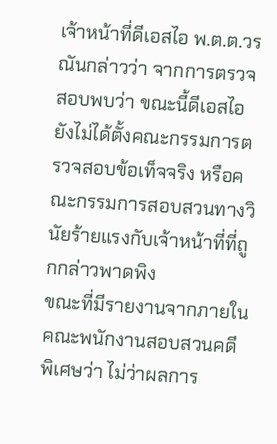เจ้าหน้าที่ดีเอสไอ พ.ต.ต.วรณันกล่าวว่า จากการตรวจสอบพบว่า ขณะนี้ดีเอสไอยังไม่ได้ตั้งคณะกรรมการตรวจสอบข้อเท็จจริง หรือคณะกรรมการสอบสวนทางวินัยร้ายแรงกับเจ้าหน้าที่ที่ถูกกล่าวพาดพิง
ขณะที่มีรายงานจากภายในคณะพนักงานสอบสวนคดีพิเศษว่า ไม่ว่าผลการ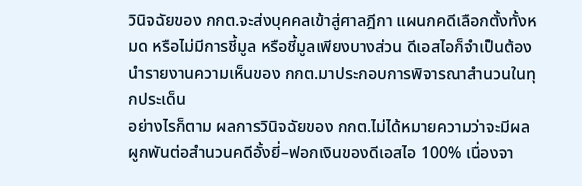วินิจฉัยของ กกต.จะส่งบุคคลเข้าสู่ศาลฎีกา แผนกคดีเลือกตั้งทั้งหมด หรือไม่มีการชี้มูล หรือชี้มูลเพียงบางส่วน ดีเอสไอก็จำเป็นต้องนำรายงานความเห็นของ กกต.มาประกอบการพิจารณาสำนวนในทุกประเด็น
อย่างไรก็ตาม ผลการวินิจฉัยของ กกต.ไม่ได้หมายความว่าจะมีผลผูกพันต่อสำนวนคดีอั้งยี่–ฟอกเงินของดีเอสไอ 100% เนื่องจา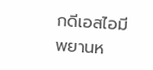กดีเอสไอมีพยานห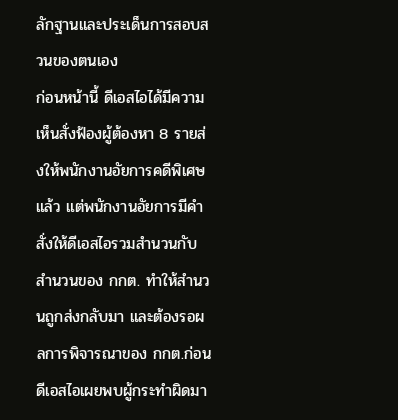ลักฐานและประเด็นการสอบสวนของตนเอง
ก่อนหน้านี้ ดีเอสไอได้มีความเห็นสั่งฟ้องผู้ต้องหา 8 รายส่งให้พนักงานอัยการคดีพิเศษแล้ว แต่พนักงานอัยการมีคำสั่งให้ดีเอสไอรวมสำนวนกับสำนวนของ กกต. ทำให้สำนวนถูกส่งกลับมา และต้องรอผลการพิจารณาของ กกต.ก่อน
ดีเอสไอเผยพบผู้กระทำผิดมา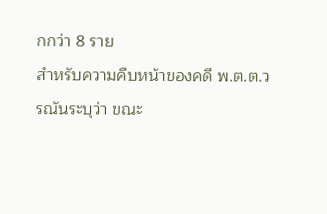กกว่า 8 ราย
สำหรับความคืบหน้าของคดี พ.ต.ต.วรณันระบุว่า ขณะ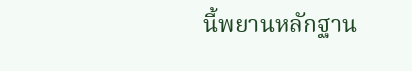นี้พยานหลักฐาน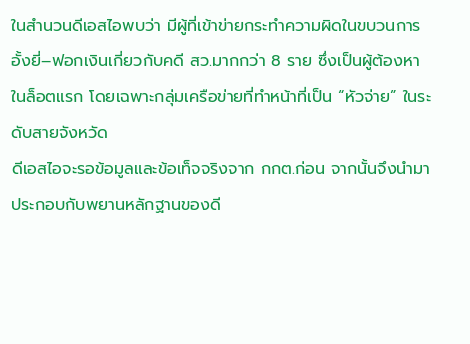ในสำนวนดีเอสไอพบว่า มีผู้ที่เข้าข่ายกระทำความผิดในขบวนการอั้งยี่–ฟอกเงินเกี่ยวกับคดี สว.มากกว่า 8 ราย ซึ่งเป็นผู้ต้องหาในล็อตแรก โดยเฉพาะกลุ่มเครือข่ายที่ทำหน้าที่เป็น “หัวจ่าย” ในระดับสายจังหวัด
ดีเอสไอจะรอข้อมูลและข้อเท็จจริงจาก กกต.ก่อน จากนั้นจึงนำมาประกอบกับพยานหลักฐานของดี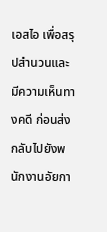เอสไอ เพื่อสรุปสำนวนและมีความเห็นทางคดี ก่อนส่งกลับไปยังพนักงานอัยกา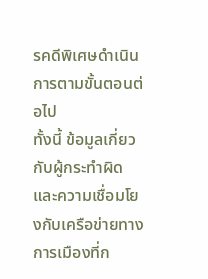รคดีพิเศษดำเนินการตามขั้นตอนต่อไป
ทั้งนี้ ข้อมูลเกี่ยวกับผู้กระทำผิดและความเชื่อมโยงกับเครือข่ายทางการเมืองที่ก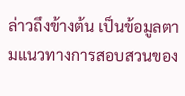ล่าวถึงข้างต้น เป็นข้อมูลตามแนวทางการสอบสวนของ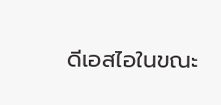ดีเอสไอในขณะ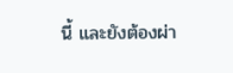นี้ และยังต้องผ่า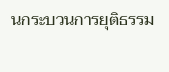นกระบวนการยุติธรรม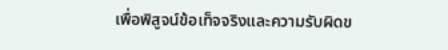เพื่อพิสูจน์ข้อเท็จจริงและความรับผิดข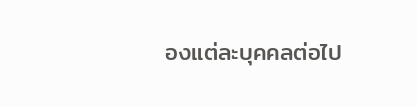องแต่ละบุคคลต่อไป